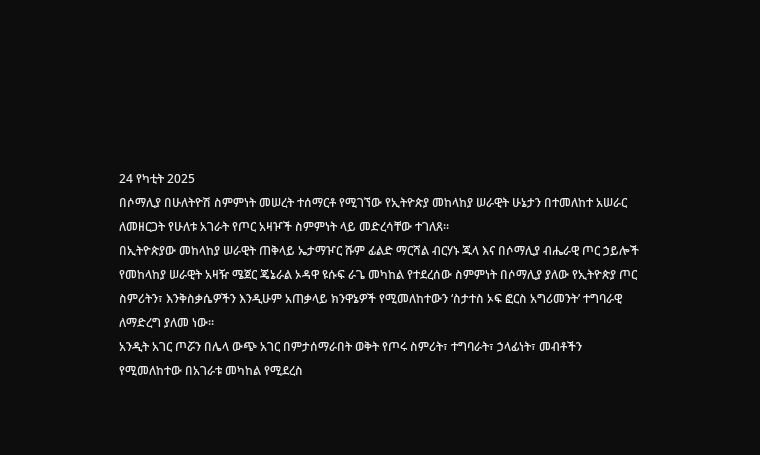24 የካቲት 2025
በሶማሊያ በሁለትዮሽ ስምምነት መሠረት ተሰማርቶ የሚገኘው የኢትዮጵያ መከላከያ ሠራዊት ሁኔታን በተመለከተ አሠራር ለመዘርጋት የሁለቱ አገራት የጦር አዛዦች ስምምነት ላይ መድረሳቸው ተገለጸ።
በኢትዮጵያው መከላከያ ሠራዊት ጠቅላይ ኤታማዦር ሹም ፊልድ ማርሻል ብርሃኑ ጁላ እና በሶማሊያ ብሔራዊ ጦር ኃይሎች የመከላከያ ሠራዊት አዛዥ ሜጀር ጄኔራል ኦዳዋ ዩሱፍ ራጌ መካከል የተደረሰው ስምምነት በሶማሊያ ያለው የኢትዮጵያ ጦር ስምሪትን፣ እንቅስቃሴዎችን እንዲሁም አጠቃላይ ክንዋኔዎች የሚመለከተውን ‘ስታተስ ኦፍ ፎርስ አግሪመንት’ ተግባራዊ ለማድረግ ያለመ ነው።
አንዲት አገር ጦሯን በሌላ ውጭ አገር በምታሰማራበት ወቅት የጦሩ ስምሪት፣ ተግባራት፣ ኃላፊነት፣ መብቶችን የሚመለከተው በአገራቱ መካከል የሚደረስ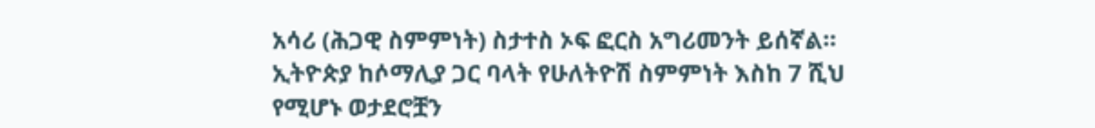አሳሪ (ሕጋዊ ስምምነት) ስታተስ ኦፍ ፎርስ አግሪመንት ይሰኛል።
ኢትዮጵያ ከሶማሊያ ጋር ባላት የሁለትዮሽ ስምምነት እስከ 7 ሺህ የሚሆኑ ወታደሮቿን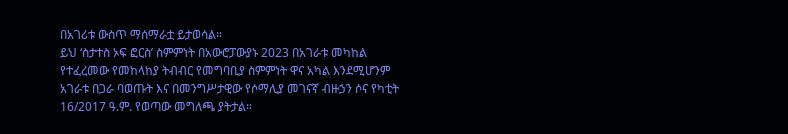በአገሪቱ ውስጥ ማሰማራቷ ይታወሳል።
ይህ ‘ስታተስ ኦፍ ፎርስ’ ስምምነት በአውሮፓውያኑ 2023 በአገራቱ መካከል የተፈረመው የመከላከያ ትብብር የመግባቢያ ስምምነት ዋና አካል እንደሚሆንም አገራቱ በጋራ ባወጡት እና በመንግሥታዊው የሶማሊያ መገናኛ ብዙኃን ሶና የካቲት 16/2017 ዓ.ም. የወጣው መግለጫ ያትታል።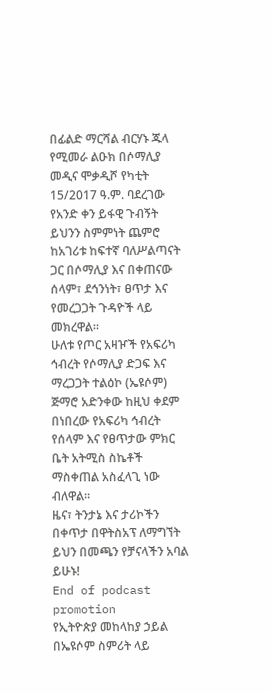በፊልድ ማርሻል ብርሃኑ ጁላ የሚመራ ልዑክ በሶማሊያ መዲና ሞቃዲሾ የካቲት 15/2017 ዓ.ም. ባደረገው የአንድ ቀን ይፋዊ ጉብኝት ይህንን ስምምነት ጨምሮ ከአገሪቱ ከፍተኛ ባለሥልጣናት ጋር በሶማሊያ እና በቀጠናው ሰላም፣ ደኅንነት፣ ፀጥታ እና የመረጋጋት ጉዳዮች ላይ መክረዋል።
ሁለቱ የጦር አዛዦች የአፍሪካ ኅብረት የሶማሊያ ድጋፍ እና ማረጋጋት ተልዕኮ (ኤዩሶም) ጅማሮ አድንቀው ከዚህ ቀደም በነበረው የአፍሪካ ኅብረት የሰላም እና የፀጥታው ምክር ቤት አትሚስ ስኬቶች ማስቀጠል አስፈላጊ ነው ብለዋል።
ዜና፣ ትንታኔ እና ታሪኮችን በቀጥታ በዋትስአፕ ለማግኘት
ይህን በመጫን የቻናላችን አባል ይሁኑ!
End of podcast promotion
የኢትዮጵያ መከላከያ ኃይል በኤዩሶም ስምሪት ላይ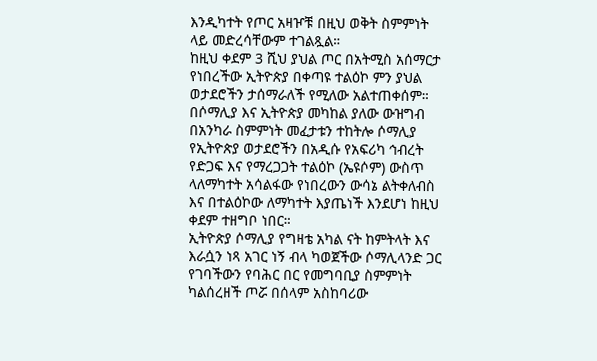እንዲካተት የጦር አዛዦቹ በዚህ ወቅት ስምምነት ላይ መድረሳቸውም ተገልጿል።
ከዚህ ቀደም 3 ሺህ ያህል ጦር በአትሚስ አሰማርታ የነበረችው ኢትዮጵያ በቀጣዩ ተልዕኮ ምን ያህል ወታደሮችን ታሰማራለች የሚለው አልተጠቀሰም።
በሶማሊያ እና ኢትዮጵያ መካከል ያለው ውዝግብ በአንካራ ስምምነት መፈታቱን ተከትሎ ሶማሊያ የኢትዮጵያ ወታደሮችን በአዲሱ የአፍሪካ ኅብረት የድጋፍ እና የማረጋጋት ተልዕኮ (ኤዩሶም) ውስጥ ላለማካተት አሳልፋው የነበረውን ውሳኔ ልትቀለብስ እና በተልዕኮው ለማካተት እያጤነች እንደሆነ ከዚህ ቀደም ተዘግቦ ነበር።
ኢትዮጵያ ሶማሊያ የግዛቴ አካል ናት ከምትላት እና እራሷን ነጻ አገር ነኝ ብላ ካወጀችው ሶማሊላንድ ጋር የገባችውን የባሕር በር የመግባቢያ ስምምነት ካልሰረዘች ጦሯ በሰላም አስከባሪው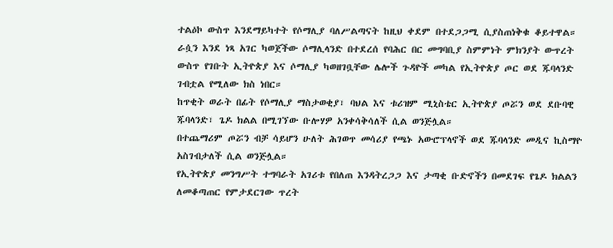ተልዕኮ ውስጥ እንደማይካተት የሶማሊያ ባለሥልጣናት ከዚህ ቀደም በተደጋጋሚ ሲያስጠነቅቁ ቆይተዋል።
ራሷን እንደ ነጻ አገር ካወጀችው ሶማሊላንድ በተደረሰ የባሕር በር መግባቢያ ስምምነት ምክንያት ውጥረት ውስጥ የገቡት ኢትዮጵያ እና ሶማሊያ ካወዘገቧቸው ሌሎች ጉዳዮች መካል የኢትዮጵያ ጦር ወደ ጁባላንድ ገብቷል የሚለው ክስ ነበር።
ከጥቂት ወራት በፊት የሶማሊያ ማስታወቂያ፣ ባህል እና ቱሪዝም ሚኒስቴር ኢትዮጵያ ጦሯን ወደ ደቡባዊ ጁባላንድ፣ ጌዶ ክልል በሚገኘው ቡሎሃዎ አንቀሳቅሳለች ሲል ወንጅሏል።
በተጨማሪም ጦሯን ብቻ ሳይሆን ሁለት ሕገወጥ መሳሪያ የጫኑ አውሮፕላኖች ወደ ጁባላንድ መዲና ኪስማዮ አስገብታለች ሲል ወንጅሏል።
የኢትዮጵያ መንግሥት ተግባራት አገሪቱ የበለጠ እንዳትረጋጋ እና ታጣቂ ቡድኖችን በመደገፍ የጌዶ ክልልን ለመቆጣጠር የምታደርገው ጥረት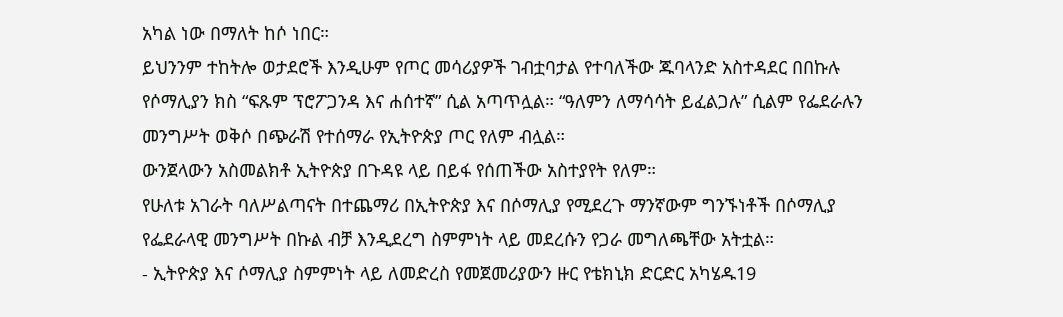አካል ነው በማለት ከሶ ነበር።
ይህንንም ተከትሎ ወታደሮች እንዲሁም የጦር መሳሪያዎች ገብቷባታል የተባለችው ጁባላንድ አስተዳደር በበኩሉ የሶማሊያን ክስ “ፍጹም ፕሮፖጋንዳ እና ሐሰተኛ” ሲል አጣጥሏል። “ዓለምን ለማሳሳት ይፈልጋሉ” ሲልም የፌደራሉን መንግሥት ወቅሶ በጭራሽ የተሰማራ የኢትዮጵያ ጦር የለም ብሏል።
ውንጀላውን አስመልክቶ ኢትዮጵያ በጉዳዩ ላይ በይፋ የሰጠችው አስተያየት የለም።
የሁለቱ አገራት ባለሥልጣናት በተጨማሪ በኢትዮጵያ እና በሶማሊያ የሚደረጉ ማንኛውም ግንኙነቶች በሶማሊያ የፌደራላዊ መንግሥት በኩል ብቻ እንዲደረግ ስምምነት ላይ መደረሱን የጋራ መግለጫቸው አትቷል።
- ኢትዮጵያ እና ሶማሊያ ስምምነት ላይ ለመድረስ የመጀመሪያውን ዙር የቴክኒክ ድርድር አካሄዱ19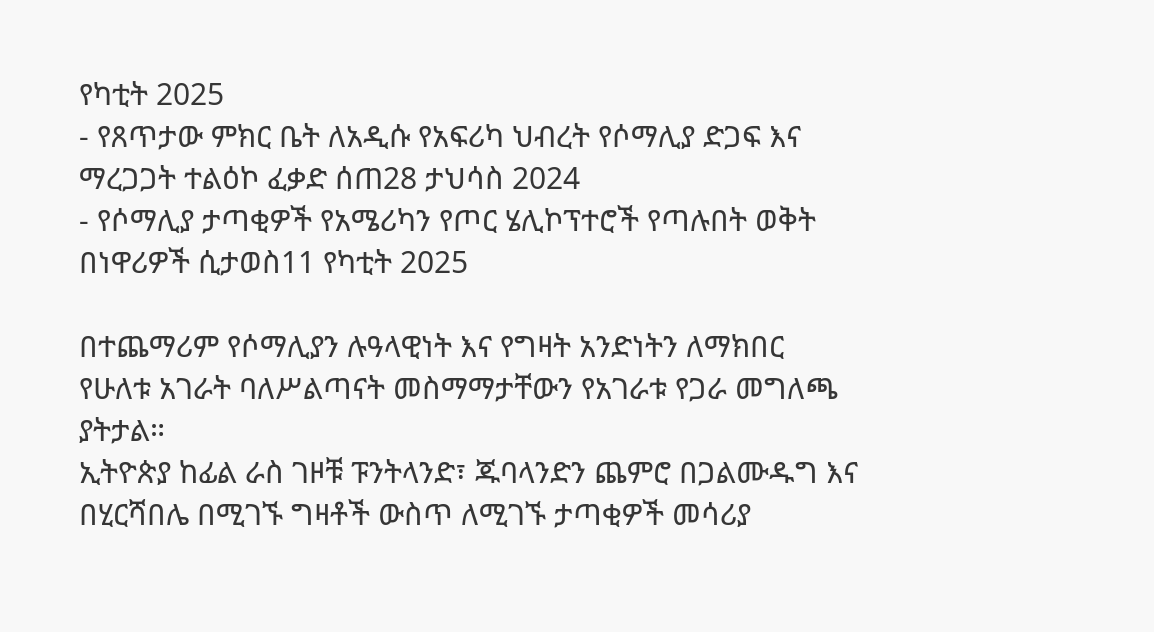የካቲት 2025
- የጸጥታው ምክር ቤት ለአዲሱ የአፍሪካ ህብረት የሶማሊያ ድጋፍ እና ማረጋጋት ተልዕኮ ፈቃድ ሰጠ28 ታህሳስ 2024
- የሶማሊያ ታጣቂዎች የአሜሪካን የጦር ሄሊኮፕተሮች የጣሉበት ወቅት በነዋሪዎች ሲታወስ11 የካቲት 2025

በተጨማሪም የሶማሊያን ሉዓላዊነት እና የግዛት አንድነትን ለማክበር የሁለቱ አገራት ባለሥልጣናት መስማማታቸውን የአገራቱ የጋራ መግለጫ ያትታል።
ኢትዮጵያ ከፊል ራስ ገዞቹ ፑንትላንድ፣ ጁባላንድን ጨምሮ በጋልሙዱግ እና በሂርሻበሌ በሚገኙ ግዛቶች ውስጥ ለሚገኙ ታጣቂዎች መሳሪያ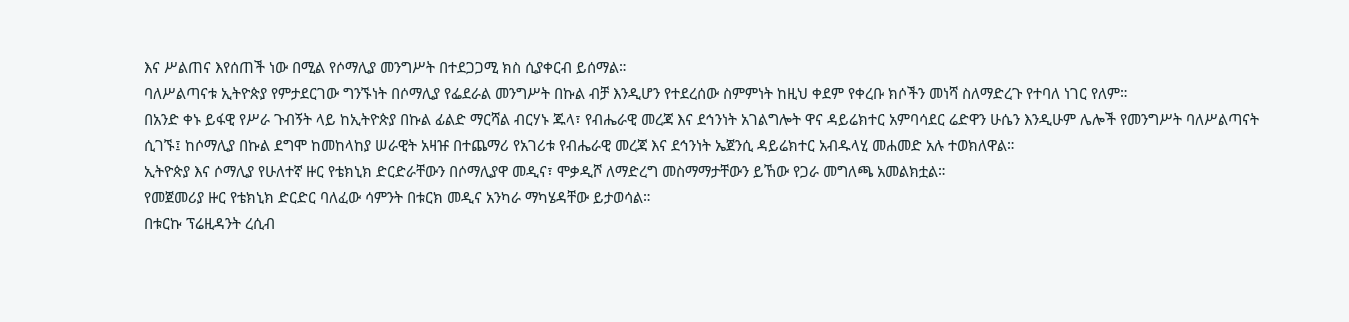እና ሥልጠና እየሰጠች ነው በሚል የሶማሊያ መንግሥት በተደጋጋሚ ክስ ሲያቀርብ ይሰማል።
ባለሥልጣናቱ ኢትዮጵያ የምታደርገው ግንኙነት በሶማሊያ የፌደራል መንግሥት በኩል ብቻ እንዲሆን የተደረሰው ስምምነት ከዚህ ቀደም የቀረቡ ክሶችን መነሻ ስለማድረጉ የተባለ ነገር የለም።
በአንድ ቀኑ ይፋዊ የሥራ ጉብኝት ላይ ከኢትዮጵያ በኩል ፊልድ ማርሻል ብርሃኑ ጁላ፣ የብሔራዊ መረጃ እና ደኅንነት አገልግሎት ዋና ዳይሬክተር አምባሳደር ሬድዋን ሁሴን እንዲሁም ሌሎች የመንግሥት ባለሥልጣናት ሲገኙ፤ ከሶማሊያ በኩል ደግሞ ከመከላከያ ሠራዊት አዛዡ በተጨማሪ የአገሪቱ የብሔራዊ መረጃ እና ደኅንነት ኤጀንሲ ዳይሬክተር አብዱላሂ መሐመድ አሉ ተወክለዋል።
ኢትዮጵያ እና ሶማሊያ የሁለተኛ ዙር የቴክኒክ ድርድራቸውን በሶማሊያዋ መዲና፣ ሞቃዲሾ ለማድረግ መስማማታቸውን ይኸው የጋራ መግለጫ አመልክቷል።
የመጀመሪያ ዙር የቴክኒክ ድርድር ባለፈው ሳምንት በቱርክ መዲና አንካራ ማካሄዳቸው ይታወሳል።
በቱርኩ ፕሬዚዳንት ረሲብ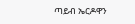ጣይብ ኤርዶዋን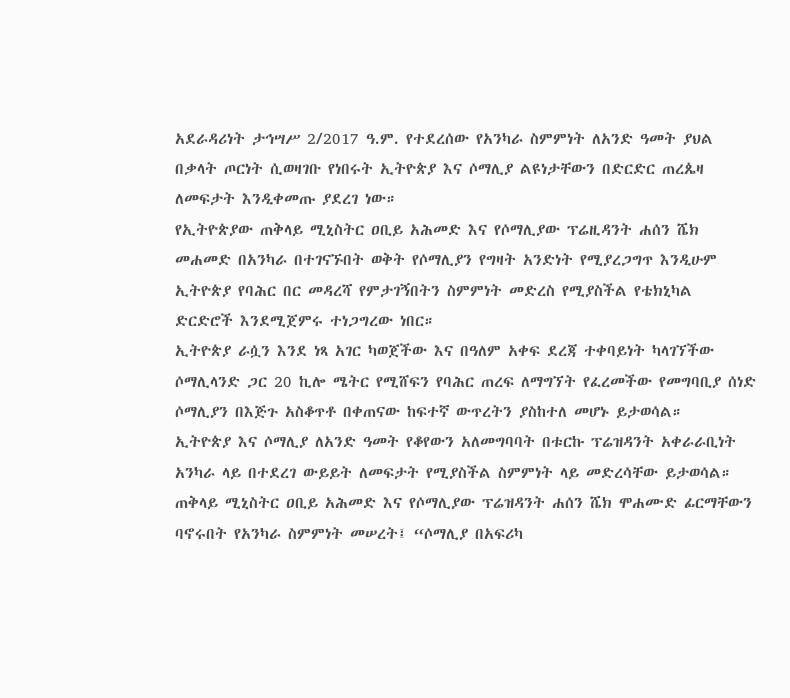አደራዳሪነት ታኅሣሥ 2/2017 ዓ.ም. የተደረሰው የአንካራ ስምምነት ለአንድ ዓመት ያህል በቃላት ጦርነት ሲወዛገቡ የነበሩት ኢትዮጵያ እና ሶማሊያ ልዩነታቸውን በድርድር ጠረጴዛ ለመፍታት እንዲቀመጡ ያደረገ ነው።
የኢትዮጵያው ጠቅላይ ሚኒስትር ዐቢይ አሕመድ እና የሶማሊያው ፕሬዚዳንት ሐሰን ሼክ መሐመድ በአንካራ በተገናኙበት ወቅት የሶማሊያን የግዛት አንድነት የሚያረጋግጥ እንዲሁም ኢትዮጵያ የባሕር በር መዳረሻ የምታገኝበትን ስምምነት መድረስ የሚያስችል የቴክኒካል ድርድሮች እንደሚጀምሩ ተነጋግረው ነበር።
ኢትዮጵያ ራሷን እንደ ነጻ አገር ካወጀችው እና በዓለም አቀፍ ደረጃ ተቀባይነት ካላገኘችው ሶማሊላንድ ጋር 20 ኪሎ ሜትር የሚሸፍን የባሕር ጠረፍ ለማግኘት የፈረመችው የመግባቢያ ሰነድ ሶማሊያን በእጅጉ አስቆጥቶ በቀጠናው ከፍተኛ ውጥረትን ያስከተለ መሆኑ ይታወሳል።
ኢትዮጵያ እና ሶማሊያ ለአንድ ዓመት የቆየውን አለመግባባት በቱርኩ ፕሬዝዳንት አቀራራቢነት አንካራ ላይ በተደረገ ውይይት ለመፍታት የሚያስችል ስምምነት ላይ መድረሳቸው ይታወሳል።
ጠቅላይ ሚኒስትር ዐቢይ አሕመድ እና የሶማሊያው ፕሬዝዳንት ሐሰን ሼክ ሞሐሙድ ፊርማቸውን ባኖሩበት የአንካራ ስምምነት መሠረት፤ “ሶማሊያ በአፍሪካ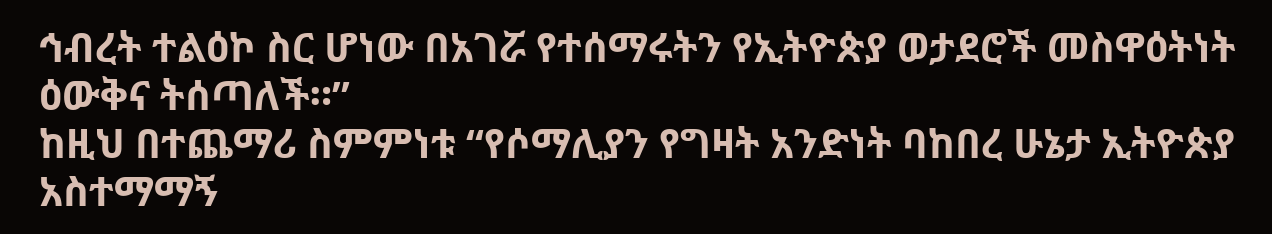ኅብረት ተልዕኮ ስር ሆነው በአገሯ የተሰማሩትን የኢትዮጵያ ወታደሮች መስዋዕትነት ዕውቅና ትሰጣለች።”
ከዚህ በተጨማሪ ስምምነቱ “የሶማሊያን የግዛት አንድነት ባከበረ ሁኔታ ኢትዮጵያ አስተማማኝ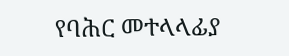የባሕር መተላላፊያ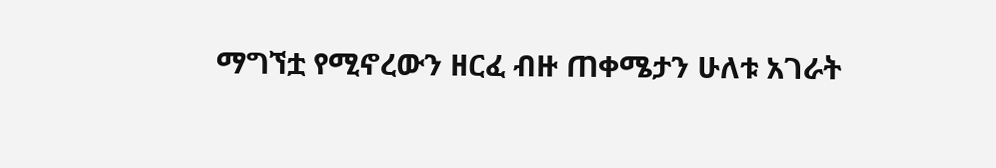ማግኘቷ የሚኖረውን ዘርፈ ብዙ ጠቀሜታን ሁለቱ አገራት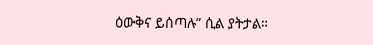ዕውቅና ይሰጣሉ” ሲል ያትታል።